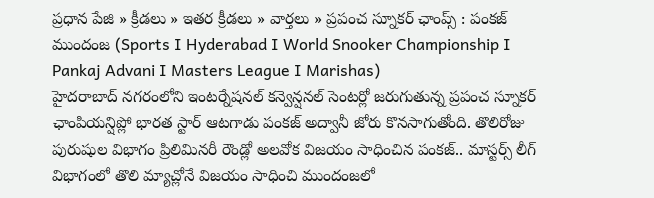ప్రధాన పేజి » క్రీడలు » ఇతర క్రీడలు » వార్తలు » ప్రపంచ స్నూకర్ ఛాంప్స్ : పంకజ్ ముందంజ (Sports I Hyderabad I World Snooker Championship I Pankaj Advani I Masters League I Marishas)
హైదరాబాద్ నగరంలోని ఇంటర్నేషనల్ కన్వెన్షనల్ సెంటర్లో జరుగుతున్న ప్రపంచ స్నూకర్ ఛాంపియన్షిప్లో భారత స్టార్ ఆటగాడు పంకజ్ అద్వానీ జోరు కొనసాగుతోంది. తొలిరోజు పురుషుల విభాగం ప్రిలిమినరీ రౌండ్లో అలవోక విజయం సాధించిన పంకజ్.. మాస్టర్స్ లీగ్ విభాగంలో తొలి మ్యాచ్లోనే విజయం సాధించి ముందంజలో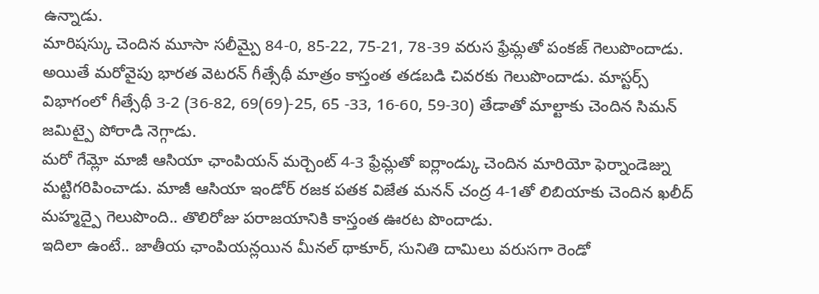ఉన్నాడు.
మారిషస్కు చెందిన మూసా సలీమ్పై 84-0, 85-22, 75-21, 78-39 వరుస ఫ్రేమ్లతో పంకజ్ గెలుపొందాడు. అయితే మరోవైపు భారత వెటరన్ గీత్సేథీ మాత్రం కాస్తంత తడబడి చివరకు గెలుపొందాడు. మాస్టర్స్ విభాగంలో గీత్సేథీ 3-2 (36-82, 69(69)-25, 65 -33, 16-60, 59-30) తేడాతో మాల్టాకు చెందిన సిమన్ జమిట్పై పోరాడి నెగ్గాడు.
మరో గేమ్లో మాజీ ఆసియా ఛాంపియన్ మర్చెంట్ 4-3 ఫ్రేమ్లతో ఐర్లాండ్కు చెందిన మారియో ఫెర్నాండెజ్ను మట్టిగరిపించాడు. మాజీ ఆసియా ఇండోర్ రజక పతక విజేత మనన్ చంద్ర 4-1తో లిబియాకు చెందిన ఖలీద్ మహ్మద్పై గెలుపొంది.. తొలిరోజు పరాజయానికి కాస్తంత ఊరట పొందాడు.
ఇదిలా ఉంటే.. జాతీయ ఛాంపియన్లయిన మీనల్ థాకూర్, సునితి దామిలు వరుసగా రెండో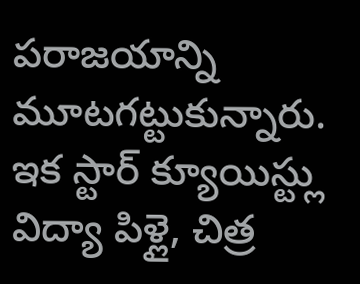పరాజయాన్ని మూటగట్టుకున్నారు. ఇక స్టార్ క్యూయిస్ట్లు విద్యా పిళ్లై, చిత్ర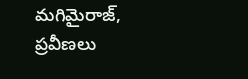మగిమైరాజ్, ప్రవీణలు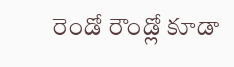రెండో రౌండ్లో కూడా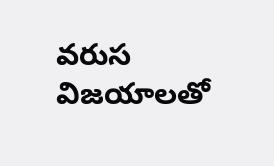వరుస విజయాలతో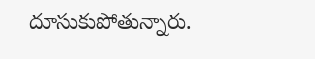దూసుకుపోతున్నారు.